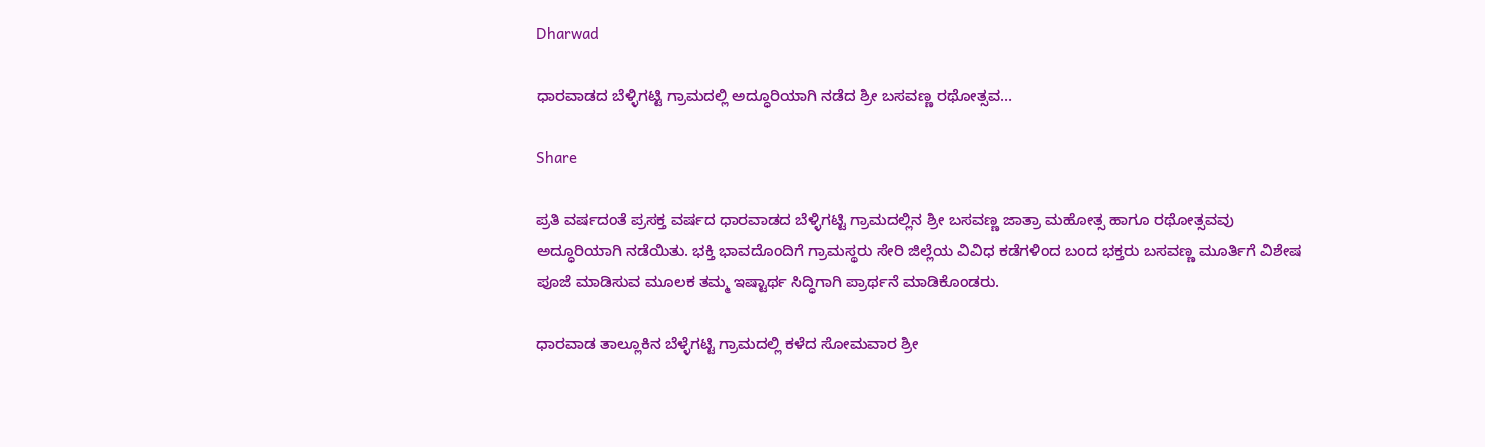Dharwad

ಧಾರವಾಡದ ಬೆಳ್ಳಿಗಟ್ಟಿ ಗ್ರಾಮದಲ್ಲಿ ಅದ್ಧೂರಿಯಾಗಿ ನಡೆದ ಶ್ರೀ ಬಸವಣ್ಣ ರಥೋತ್ಸವ…

Share

ಪ್ರತಿ ವರ್ಷದಂತೆ ಪ್ರಸಕ್ತ ವರ್ಷದ ಧಾರವಾಡದ ಬೆಳ್ಳಿಗಟ್ಟಿ ಗ್ರಾಮದಲ್ಲಿನ ಶ್ರೀ ಬಸವಣ್ಣ ಜಾತ್ರಾ ಮಹೋತ್ಸ ಹಾಗೂ ರಥೋತ್ಸವವು ಅದ್ಧೂರಿಯಾಗಿ ನಡೆಯಿತು. ಭಕ್ತಿ ಭಾವದೊಂದಿಗೆ ಗ್ರಾಮಸ್ಥರು ಸೇರಿ ಜಿಲ್ಲೆಯ ವಿವಿಧ ಕಡೆಗಳಿಂದ ಬಂದ ಭಕ್ತರು ಬಸವಣ್ಣ ಮೂರ್ತಿಗೆ ವಿಶೇಷ ಪೂಜೆ ಮಾಡಿಸುವ ಮೂಲಕ ತಮ್ಮ ಇಷ್ಟಾರ್ಥ ಸಿದ್ಧಿಗಾಗಿ ಪ್ರಾರ್ಥನೆ ಮಾಡಿಕೊಂಡರು.

ಧಾರವಾಡ ತಾಲ್ಲೂಕಿನ ಬೆಳ್ಳೆಗಟ್ಟಿ ಗ್ರಾಮದಲ್ಲಿ ಕಳೆದ ಸೋಮವಾರ ಶ್ರೀ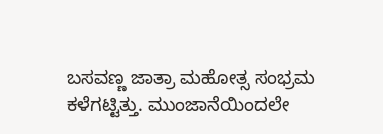ಬಸವಣ್ಣ ಜಾತ್ರಾ ಮಹೋತ್ಸ ಸಂಭ್ರಮ ಕಳೆಗಟ್ಟಿತ್ತು. ಮುಂಜಾನೆಯಿಂದಲೇ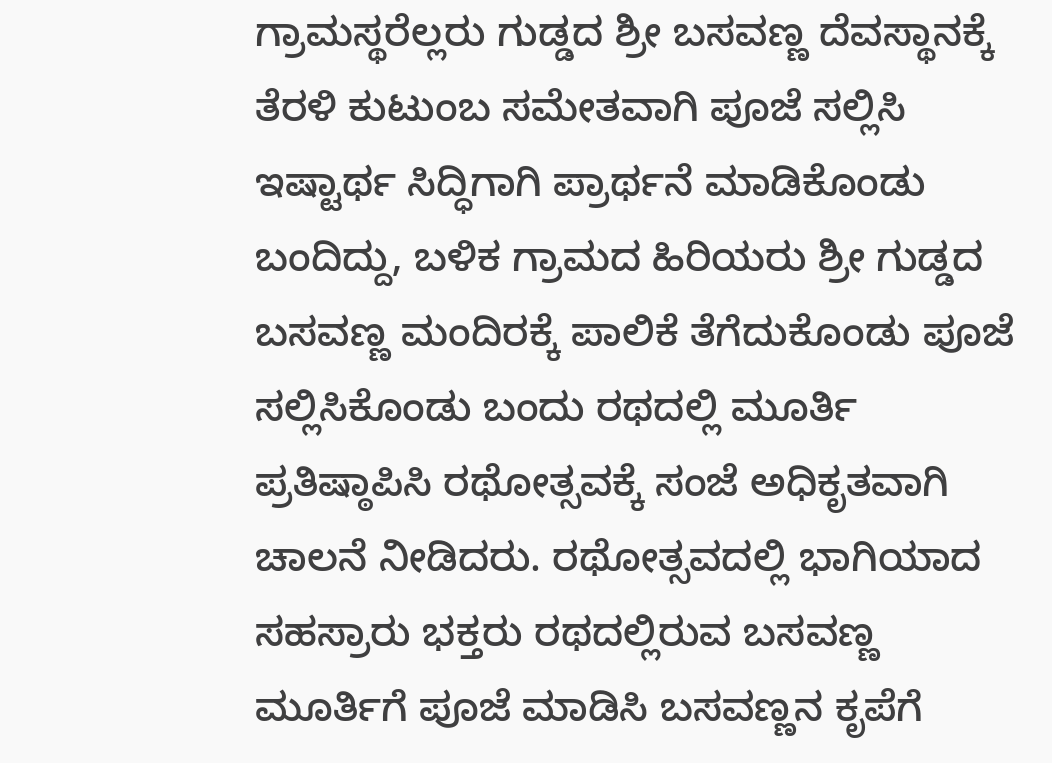ಗ್ರಾಮಸ್ಥರೆಲ್ಲರು ಗುಡ್ಡದ ಶ್ರೀ ಬಸವಣ್ಣ ದೆವಸ್ಥಾನಕ್ಕೆ ತೆರಳಿ ಕುಟುಂಬ ಸಮೇತವಾಗಿ ಪೂಜೆ ಸಲ್ಲಿಸಿ ಇಷ್ಟಾರ್ಥ ಸಿದ್ಧಿಗಾಗಿ ಪ್ರಾರ್ಥನೆ ಮಾಡಿಕೊಂಡು ಬಂದಿದ್ದು, ಬಳಿಕ ಗ್ರಾಮದ ಹಿರಿಯರು ಶ್ರೀ ಗುಡ್ಡದ ಬಸವಣ್ಣ ಮಂದಿರಕ್ಕೆ ಪಾಲಿಕೆ ತೆಗೆದುಕೊಂಡು ಪೂಜೆ ಸಲ್ಲಿಸಿಕೊಂಡು ಬಂದು ರಥದಲ್ಲಿ ಮೂರ್ತಿ ಪ್ರತಿಷ್ಠಾಪಿಸಿ ರಥೋತ್ಸವಕ್ಕೆ ಸಂಜೆ ಅಧಿಕೃತವಾಗಿ ಚಾಲನೆ ನೀಡಿದರು. ರಥೋತ್ಸವದಲ್ಲಿ ಭಾಗಿಯಾದ ಸಹಸ್ರಾರು ಭಕ್ತರು ರಥದಲ್ಲಿರುವ ಬಸವಣ್ಣ ಮೂರ್ತಿಗೆ ಪೂಜೆ ಮಾಡಿಸಿ ಬಸವಣ್ಣನ ಕೃಪೆಗೆ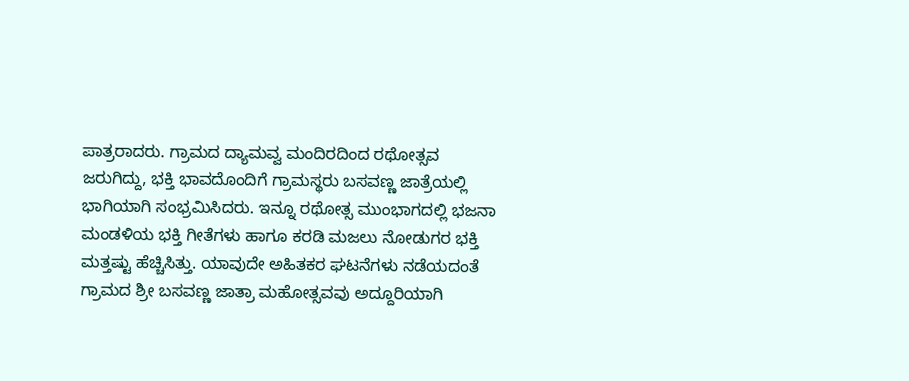ಪಾತ್ರರಾದರು. ಗ್ರಾಮದ ದ್ಯಾಮವ್ವ ಮಂದಿರದಿಂದ ರಥೋತ್ಸವ ಜರುಗಿದ್ದು, ಭಕ್ತಿ ಭಾವದೊಂದಿಗೆ ಗ್ರಾಮಸ್ಥರು ಬಸವಣ್ಣ ಜಾತ್ರೆಯಲ್ಲಿ ಭಾಗಿಯಾಗಿ ಸಂಭ್ರಮಿಸಿದರು. ಇನ್ನೂ ರಥೋತ್ಸ ಮುಂಭಾಗದಲ್ಲಿ ಭಜನಾ ಮಂಡಳಿಯ ಭಕ್ತಿ ಗೀತೆಗಳು ಹಾಗೂ ಕರಡಿ ಮಜಲು ನೋಡುಗರ ಭಕ್ತಿ ಮತ್ತಷ್ಟು ಹೆಚ್ಚಿಸಿತ್ತು. ಯಾವುದೇ ಅಹಿತಕರ ಘಟನೆಗಳು ನಡೆಯದಂತೆ ಗ್ರಾಮದ ಶ್ರೀ ಬಸವಣ್ಣ ಜಾತ್ರಾ ಮಹೋತ್ಸವವು ಅದ್ದೂರಿಯಾಗಿ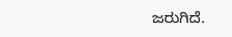ಜರುಗಿದೆ.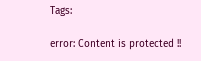Tags:

error: Content is protected !!